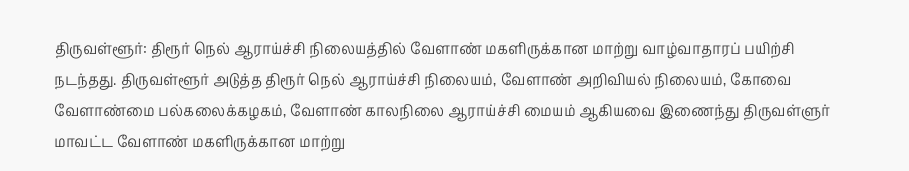திருவள்ளூர்: திரூர் நெல் ஆராய்ச்சி நிலையத்தில் வேளாண் மகளிருக்கான மாற்று வாழ்வாதாரப் பயிற்சி நடந்தது. திருவள்ளூர் அடுத்த திரூர் நெல் ஆராய்ச்சி நிலையம், வேளாண் அறிவியல் நிலையம், கோவை வேளாண்மை பல்கலைக்கழகம், வேளாண் காலநிலை ஆராய்ச்சி மையம் ஆகியவை இணைந்து திருவள்ளுர் மாவட்ட வேளாண் மகளிருக்கான மாற்று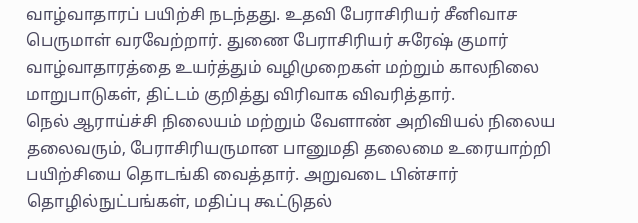வாழ்வாதாரப் பயிற்சி நடந்தது. உதவி பேராசிரியர் சீனிவாச பெருமாள் வரவேற்றார். துணை பேராசிரியர் சுரேஷ் குமார் வாழ்வாதாரத்தை உயர்த்தும் வழிமுறைகள் மற்றும் காலநிலை மாறுபாடுகள், திட்டம் குறித்து விரிவாக விவரித்தார்.
நெல் ஆராய்ச்சி நிலையம் மற்றும் வேளாண் அறிவியல் நிலைய தலைவரும், பேராசிரியருமான பானுமதி தலைமை உரையாற்றி பயிற்சியை தொடங்கி வைத்தார். அறுவடை பின்சார் தொழில்நுட்பங்கள், மதிப்பு கூட்டுதல்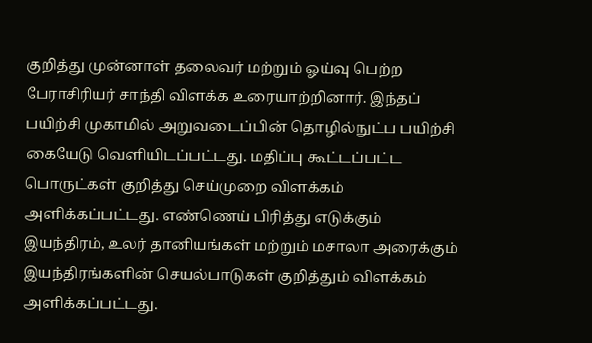குறித்து முன்னாள் தலைவர் மற்றும் ஓய்வு பெற்ற பேராசிரியர் சாந்தி விளக்க உரையாற்றினார். இந்தப் பயிற்சி முகாமில் அறுவடைப்பின் தொழில்நுட்ப பயிற்சி கையேடு வெளியிடப்பட்டது. மதிப்பு கூட்டப்பட்ட பொருட்கள் குறித்து செய்முறை விளக்கம் அளிக்கப்பட்டது. எண்ணெய் பிரித்து எடுக்கும் இயந்திரம், உலர் தானியங்கள் மற்றும் மசாலா அரைக்கும் இயந்திரங்களின் செயல்பாடுகள் குறித்தும் விளக்கம் அளிக்கப்பட்டது.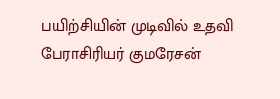பயிற்சியின் முடிவில் உதவி பேராசிரியர் குமரேசன்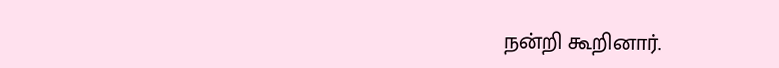நன்றி கூறினார்.